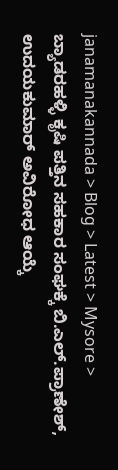janamanakannada > Blog > Latest > Mysore > ಬ್ಯಾಡರಹಳ್ಳಿ ಕೃಷಿ ಪತ್ತಿನ ಸಹಕಾರ ಸಂಘಕ್ಕೆ ಬಿ.ಎಲ್.ಪ್ರಾಣೇಶ್, ಉದಯಕುಮಾರ್ ಅವಿರೋಧ ಆಯ್ಕೆ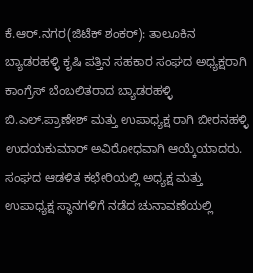ಕೆ.ಆರ್.ನಗರ(ಜಿಟೆಕ್ ಶಂಕರ್): ತಾಲೂಕಿನ ಬ್ಯಾಡರಹಳ್ಳಿ ಕೃಷಿ ಪತ್ತಿನ ಸಹಕಾರ ಸಂಘದ ಅಧ್ಯಕ್ಷರಾಗಿ ಕಾಂಗ್ರೆಸ್ ಬೆಂಬಲಿತರಾದ ಬ್ಯಾಡರಹಳ್ಳಿ ಬಿ.ಎಲ್.ಪ್ರಾಣೇಶ್ ಮತ್ತು ಉಪಾಧ್ಯಕ್ಷ ರಾಗಿ ಬೀರನಹಳ್ಳಿ ಉದಯಕುಮಾರ್ ಅವಿರೋಧವಾಗಿ ಆಯ್ಕೆಯಾದರು.
ಸಂಘದ ಆಡಳಿತ ಕಛೇರಿಯಲ್ಲಿ ಅಧ್ಯಕ್ಷ ಮತ್ತು ಉಪಾಧ್ಯಕ್ಷ ಸ್ಥಾನಗಳಿಗೆ ನಡೆದ ಚುನಾವಣೆಯಲ್ಲಿ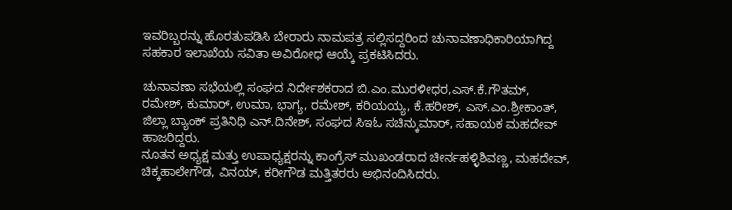ಇವರಿಬ್ಬರನ್ನು ಹೊರತುಪಡಿಸಿ ಬೇರಾರು ನಾಮಪತ್ರ ಸಲ್ಲಿಸದ್ದರಿಂದ ಚುನಾವಣಾಧಿಕಾರಿಯಾಗಿದ್ದ ಸಹಕಾರ ಇಲಾಖೆಯ ಸವಿತಾ ಅವಿರೋಧ ಆಯ್ಕೆ ಪ್ರಕಟಿಸಿದರು.

ಚುನಾವಣಾ ಸಭೆಯಲ್ಲಿ ಸಂಘದ ನಿರ್ದೇಶಕರಾದ ಬಿ.ಎಂ.ಮುರಳೀಧರ,ಎಸ್.ಕೆ.ಗೌತಮ್, ರಮೇಶ್, ಕುಮಾರ್, ಉಮಾ, ಭಾಗ್ಯ, ರಮೇಶ್, ಕರಿಯಯ್ಯ, ಕೆ.ಹರೀಶ್, ಎಸ್.ಎಂ.ಶ್ರೀಕಾಂತ್, ಜಿಲ್ಲಾ ಬ್ಯಾಂಕ್ ಪ್ರತಿನಿಧಿ ಎನ್.ದಿನೇಶ್, ಸಂಘದ ಸಿಇಓ ಸಚಿನ್ಕುಮಾರ್, ಸಹಾಯಕ ಮಹದೇವ್ ಹಾಜರಿದ್ದರು.
ನೂತನ ಅಧ್ಯಕ್ಷ ಮತ್ತು ಉಪಾಧ್ಯಕ್ಷರನ್ನು ಕಾಂಗ್ರೆಸ್ ಮುಖಂಡರಾದ ಚೀರ್ನಹಳ್ಳಿಶಿವಣ್ಣ, ಮಹದೇವ್, ಚಿಕ್ಕಹಾಲೇಗೌಡ, ವಿನಯ್, ಕರೀಗೌಡ ಮತ್ತಿತರರು ಅಭಿನಂದಿಸಿದರು.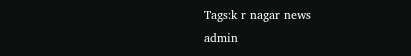Tags:k r nagar news
admin